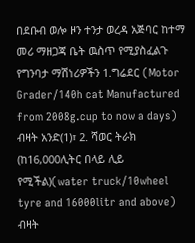በደቡብ ወሎ ዞን ተንታ ወረዳ አጅባር ከተማ መሪ ማዘጋጃ ቤት ዉስጥ የሚያስፈልጉ የግንባታ ማሽነሪዎችን 1.ግሬደር (Motor Grader/140h cat Manufactured from 2008g.cup to now a days) ብዛት አንድ(1)፣ 2. ሻወር ትራክ (ከ16,000ሊትር በላይ ሊይ የሚችል)(water truck/10wheel tyre and 16000litr and above) ብዛት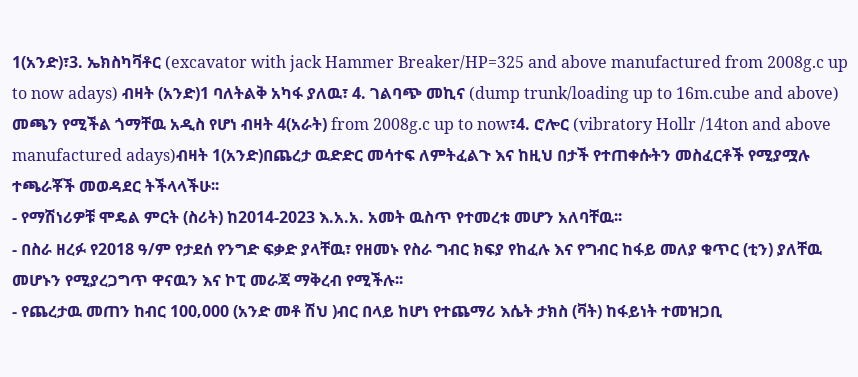1(አንድ)፣3. ኤክስካቫቶር (excavator with jack Hammer Breaker/HP=325 and above manufactured from 2008g.c up to now adays) ብዛት (አንድ)1 ባለትልቅ አካፋ ያለዉ፣ 4. ገልባጭ መኪና (dump trunk/loading up to 16m.cube and above) መጫን የሚችል ጎማቸዉ አዲስ የሆነ ብዛት 4(አራት) from 2008g.c up to now፣4. ሮሎር (vibratory Hollr /14ton and above manufactured adays)ብዛት 1(አንድ)በጨረታ ዉድድር መሳተፍ ለምትፈልጉ እና ከዚህ በታች የተጠቀሱትን መስፈርቶች የሚያሟሉ ተጫራቾች መወዳደር ትችላላችሁ፡፡
- የማሽነሪዎቹ ሞዴል ምርት (ስሪት) ከ2014-2023 እ.አ.አ. አመት ዉስጥ የተመረቱ መሆን አለባቸዉ፡፡
- በስራ ዘረፉ የ2018 ዓ/ም የታደሰ የንግድ ፍቃድ ያላቸዉ፣ የዘመኑ የስራ ግብር ክፍያ የከፈሉ እና የግብር ከፋይ መለያ ቁጥር (ቲን) ያለቸዉ መሆኑን የሚያረጋግጥ ዋናዉን እና ኮፒ መራጃ ማቅረብ የሚችሉ፡፡
- የጨረታዉ መጠን ከብር 100‚000 (አንድ መቶ ሽህ )ብር በላይ ከሆነ የተጨማሪ እሴት ታክስ (ቫት) ከፋይነት ተመዝጋቢ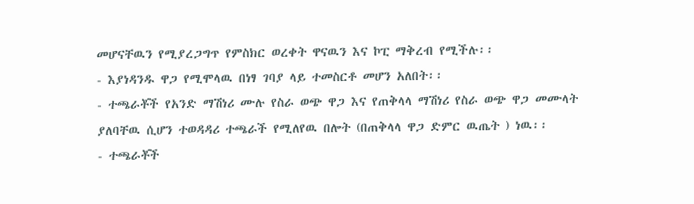መሆናቸዉን የሚያረጋግጥ የምስክር ወረቀት ዋናዉን እና ኮፒ ማቅረብ የሚችሉ፡፡
- እያነዳንዱ ዋጋ የሚሞላዉ በነፃ ገባያ ላይ ተመስርቶ መሆን አለበት፡፡
- ተጫራቾች የአንድ ማሽነሪ ሙሉ የስራ ወጭ ዋጋ እና የጠቅላላ ማሽነሪ የስራ ወጭ ዋጋ መሙላት ያለባቸዉ ሲሆን ተወዳዳሪ ተጫራች የሚለየዉ በሎት (በጠቅላላ ዋጋ ድምር ዉጤት ) ነዉ፡፡
- ተጫራቾች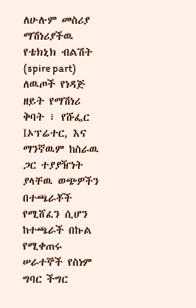ለሁሉም መስሪያ ማሽነሪያችዉ የቴክኒክ ብልሽት (spire part) ለዉጦች የነዳጅ ዘይት የማሽነሪ ቅባት ፣ የሹፌር Iኦፕሬተር, እና ማንኛዉም ከስራዉ ጋር ተያያዥነት ያላቸዉ ወጭዎችን በተጫራቾች የሚሸፈን ሲሆን ከተጫራች በኩል የሚቀጠሩ ሠራተኞች የስነም ግባር ችግር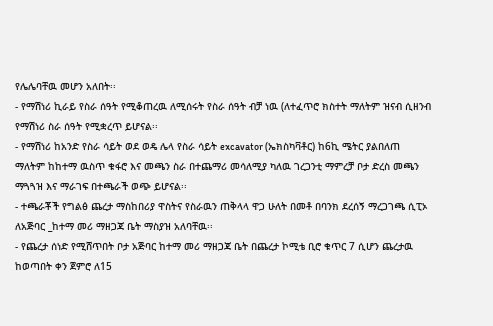የሌሌባቸዉ መሆን አለበት፡፡
- የማሽነሪ ኪራይ የስራ ሰዓት የሚቆጠረዉ ለሚሰሩት የስራ ሰዓት ብቻ ነዉ (ለተፈጥሮ ክስተት ማለትም ዝናብ ሲዘንብ የማሽነሪ ስራ ሰዓት የሚቋረጥ ይሆናል፡፡
- የማሽነሪ ከአንድ የስራ ሳይት ወደ ወዴ ሌላ የስራ ሳይት excavator (ኤክስካቫቶር) ከ6ኪ ሜትር ያልበለጠ ማለትም ከከተማ ዉስጥ ቁፋሮ እና መጫን ስራ በተጨማሪ መሳለሚያ ካለዉ ገረጋንቲ ማምረቻ ቦታ ድረስ መጫን ማጓጓዝ እና ማራገፍ በተጫራች ወጭ ይሆናል፡፡
- ተጫራቾች የግልፅ ጨረታ ማስከበሪያ ዋስትና የስራዉን ጠቅላላ ዋጋ ሁለት በመቶ በባንክ ደረሰኝ ማረጋገጫ ሲፒኦ ለአጅባር _ከተማ መሪ ማዘጋጃ ቤት ማስያዝ አለባቸዉ፡፡
- የጨረታ ሰነድ የሚሸጥበት ቦታ አጅባር ከተማ መሪ ማዘጋጃ ቤት በጨረታ ኮሚቴ ቢሮ ቁጥር 7 ሲሆን ጨረታዉ ከወጣበት ቀን ጀምሮ ለ15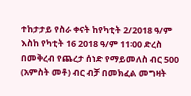ተከታታይ የስራ ቀናት ከየካቲት 2/2018 ዓ/ም እስከ የካቲት 16 2018 ዓ/ም 11፡00 ድረስ በመቅረብ የጨረታ ሰነድ የማይመለስ ብር 500 (አምስት መቶ) ብር ብቻ በመክፈል መግዛት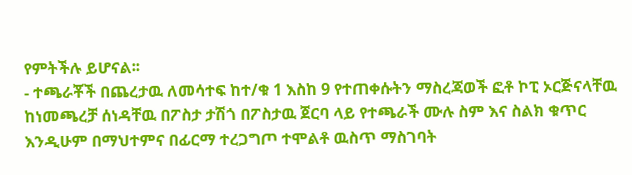የምትችሉ ይሆናል፡፡
- ተጫራቾች በጨረታዉ ለመሳተፍ ከተ/ቁ 1 እስከ 9 የተጠቀሱትን ማስረጃወች ፎቶ ኮፒ ኦርጅናላቸዉ ከነመጫረቻ ሰነዳቸዉ በፖስታ ታሽጎ በፖስታዉ ጀርባ ላይ የተጫራች ሙሉ ስም እና ስልክ ቁጥር እንዲሁም በማህተምና በፊርማ ተረጋግጦ ተሞልቶ ዉስጥ ማስገባት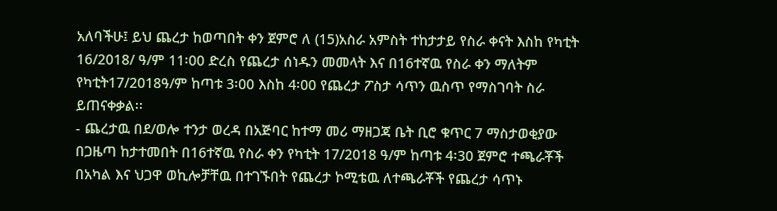አለባችሁ፤ ይህ ጨረታ ከወጣበት ቀን ጀምሮ ለ (15)አስራ አምስት ተከታታይ የስራ ቀናት እስከ የካቲት 16/2018/ ዓ/ም 11፡00 ድረስ የጨረታ ሰነዱን መመላት እና በ16ተኛዉ የስራ ቀን ማለትም የካቲት17/2018ዓ/ም ከጣቱ 3፡00 እስከ 4፡00 የጨረታ ፖስታ ሳጥን ዉስጥ የማስገባት ስራ ይጠናቀቃል፡፡
- ጨረታዉ በደ/ወሎ ተንታ ወረዳ በአጅባር ከተማ መሪ ማዘጋጃ ቤት ቢሮ ቁጥር 7 ማስታወቂያው በጋዜጣ ከታተመበት በ16ተኛዉ የስራ ቀን የካቲት 17/2018 ዓ/ም ከጣቱ 4፡30 ጀምሮ ተጫራቾች በአካል እና ህጋዋ ወኪሎቻቸዉ በተገኙበት የጨረታ ኮሚቴዉ ለተጫራቾች የጨረታ ሳጥኑ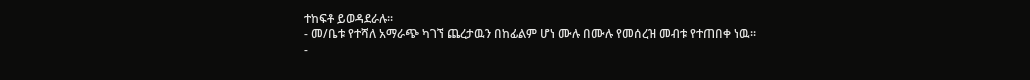ተከፍቶ ይወዳደራሉ፡፡
- መ/ቤቱ የተሻለ አማራጭ ካገኘ ጨረታዉን በከፊልም ሆነ ሙሉ በሙሉ የመሰረዝ መብቱ የተጠበቀ ነዉ፡፡
-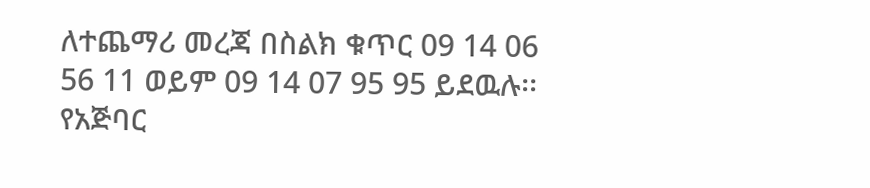ለተጨማሪ መረጃ በስልክ ቁጥር 09 14 06 56 11 ወይም 09 14 07 95 95 ይደዉሉ፡፡
የአጅባር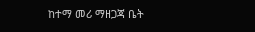ከተማ መሪ ማዘጋጃ ቤት